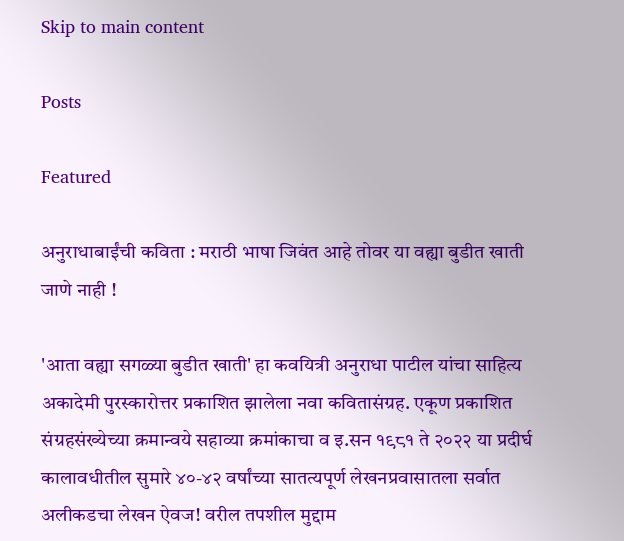Skip to main content

Posts

Featured

अनुराधाबाईंची कविता : मराठी भाषा जिवंत आहे तोवर या वह्या बुडीत खाती जाणे नाही !

'आता वह्या सगळ्या बुडीत खाती' हा कवयित्री अनुराधा पाटील यांचा साहित्य अकादेमी पुरस्कारोत्तर प्रकाशित झालेला नवा कवितासंग्रह. एकूण प्रकाशित संग्रहसंख्येच्या क्रमान्वये सहाव्या क्रमांकाचा व इ.सन १९८१ ते २०२२ या प्रदीर्घ कालावधीतील सुमारे ४०-४२ वर्षांच्या सातत्यपूर्ण लेखनप्रवासातला सर्वात अलीकडचा लेखन ऐवज! वरील तपशील मुद्दाम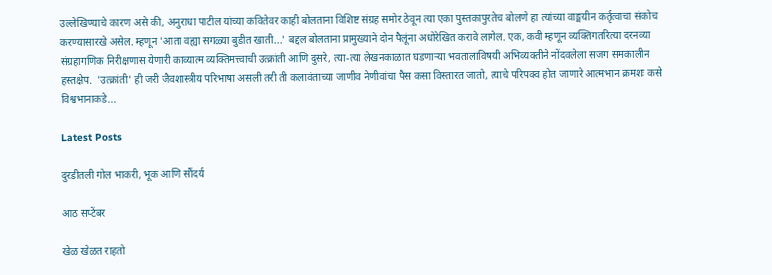उल्लेखिण्याचे कारण असे की, अनुराधा पाटील यांच्या कवितेवर काही बोलताना विशिष्ट संग्रह समोर ठेवून त्या एका पुस्तकापुरतेच बोलणे हा त्यांच्या वाङ्मयीन कर्तृत्वाचा संकोच करण्यासारखे असेल. म्हणून 'आता वह्या सगळ्या बुडीत खाती...' बद्दल बोलताना प्रामुख्याने दोन पैलूंना अधोरेखित करावे लागेल. एक, कवी म्हणून व्यक्तिगतरित्या दरनव्या संग्रहागणिक निरीक्षणास येणारी काव्यात्म व्यक्तिमत्त्वाची उत्क्रांती आणि दुसरे, त्या-त्या लेखनकाळात घडणाऱ्या भवतालाविषयी अभिव्यक्तीने नोंदवलेला सजग समकालीन हस्तक्षेप.  'उत्क्रांती' ही जरी जैवशास्त्रीय परिभाषा असली तरी ती कलावंताच्या जाणीव नेणीवांचा पैस कसा विस्तारत जातो, त्याचे परिपक्व होत जाणारे आत्मभान क्रमशः कसे विश्वभानाकडे...

Latest Posts

दुरडीतली गोल भाकरी, भूक आणि सौंदर्य

आठ सप्टेंबर

खेळ खेळत राहतो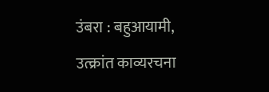उंबरा : बहुआयामी, उत्क्रांत काव्यरचना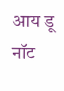आय डू नॉट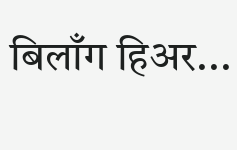बिलाँग हिअर...